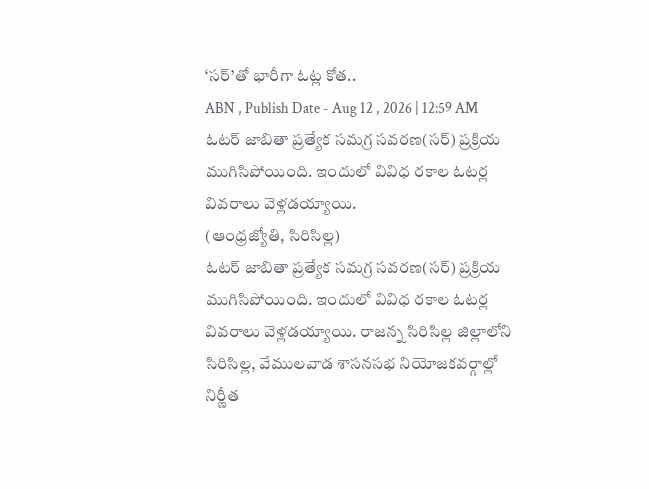‘సర్’తో భారీగా ఓట్ల కోత..
ABN , Publish Date - Aug 12 , 2026 | 12:59 AM
ఓటర్ జాబితా ప్రత్యేక సమగ్ర సవరణ(సర్) ప్రక్రియ ముగిసిపోయింది. ఇందులో వివిధ రకాల ఓటర్ల వివరాలు వెళ్లడయ్యాయి.
(ఆంధ్రజ్యోతి, సిరిసిల్ల)
ఓటర్ జాబితా ప్రత్యేక సమగ్ర సవరణ(సర్) ప్రక్రియ ముగిసిపోయింది. ఇందులో వివిధ రకాల ఓటర్ల వివరాలు వెళ్లడయ్యాయి. రాజన్న సిరిసిల్ల జిల్లాలోని సిరిసిల్ల, వేములవాడ శాసనసభ నియోజకవర్గాల్లో నిర్ణీత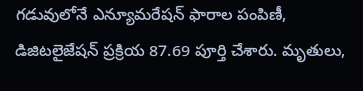గడువులోనే ఎన్యూమరేషన్ ఫారాల పంపిణీ, డిజిటలైజేషన్ ప్రక్రియ 87.69 పూర్తి చేశారు. మృతులు,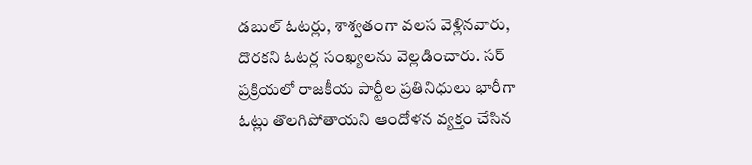డబుల్ ఓటర్లు, శాశ్వతంగా వలస వెళ్లినవారు, దొరకని ఓటర్ల సంఖ్యలను వెల్లడించారు. సర్ ప్రక్రియలో రాజకీయ పార్టీల ప్రతినిధులు భారీగా ఓట్లు తొలగిపోతాయని ఆందోళన వ్యక్తం చేసిన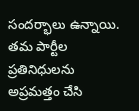సందర్భాలు ఉన్నాయి. తమ పార్టీల ప్రతినిధులను అప్రమత్తం చేసి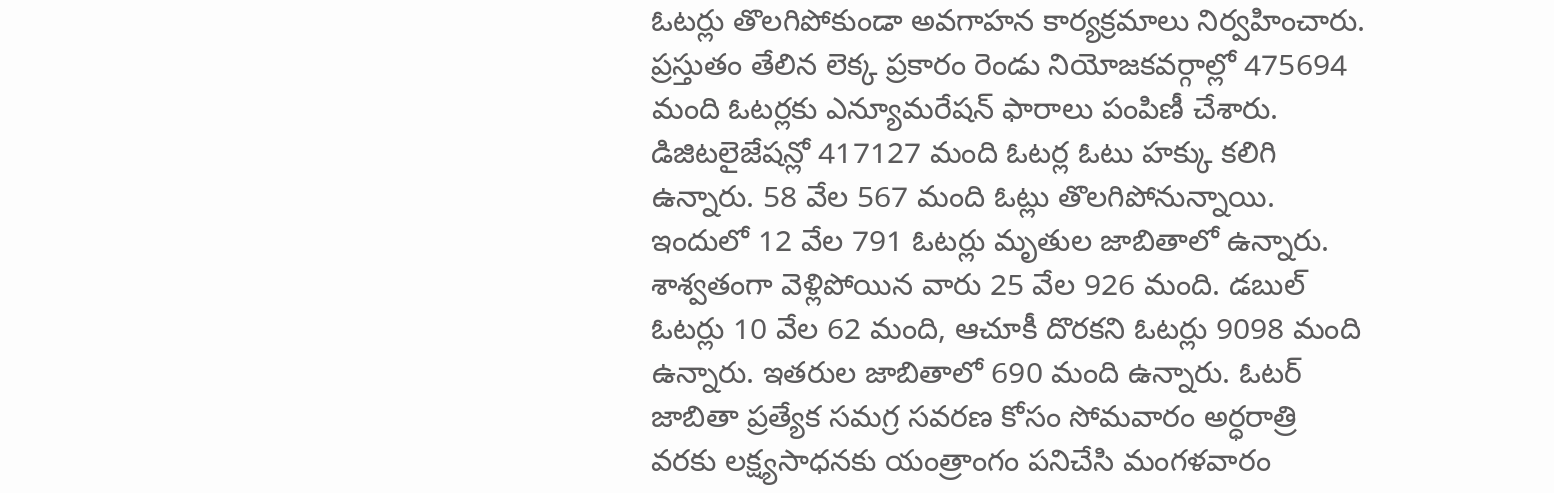ఓటర్లు తొలగిపోకుండా అవగాహన కార్యక్రమాలు నిర్వహించారు. ప్రస్తుతం తేలిన లెక్క ప్రకారం రెండు నియోజకవర్గాల్లో 475694 మంది ఓటర్లకు ఎన్యూమరేషన్ ఫారాలు పంపిణీ చేశారు. డిజిటలైజేషన్లో 417127 మంది ఓటర్ల ఓటు హక్కు కలిగి ఉన్నారు. 58 వేల 567 మంది ఓట్లు తొలగిపోనున్నాయి. ఇందులో 12 వేల 791 ఓటర్లు మృతుల జాబితాలో ఉన్నారు. శాశ్వతంగా వెళ్లిపోయిన వారు 25 వేల 926 మంది. డబుల్ ఓటర్లు 10 వేల 62 మంది, ఆచూకీ దొరకని ఓటర్లు 9098 మంది ఉన్నారు. ఇతరుల జాబితాలో 690 మంది ఉన్నారు. ఓటర్ జాబితా ప్రత్యేక సమగ్ర సవరణ కోసం సోమవారం అర్ధరాత్రి వరకు లక్ష్యసాధనకు యంత్రాంగం పనిచేసి మంగళవారం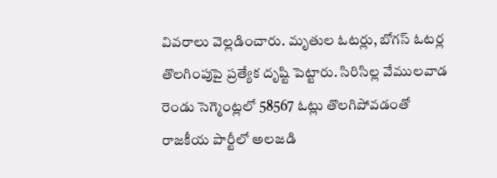వివరాలు వెల్లడించారు. మృతుల ఓటర్లు, బోగస్ ఓటర్ల తొలగింపుపై ప్రత్యేక దృష్టి పెట్టారు. సిరిసిల్ల వేములవాడ రెండు సెగ్మెంట్లలో 58567 ఓట్లు తొలగిపోవడంతో రాజకీయ పార్టీలో అలజడి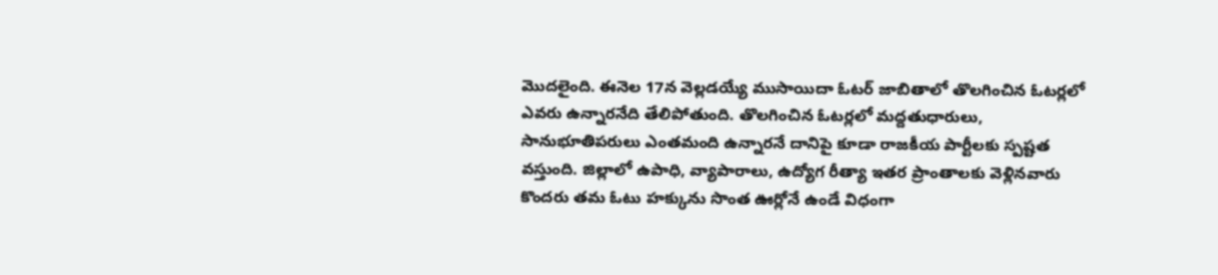మొదలైంది. ఈనెల 17న వెల్లడయ్యే ముసాయిదా ఓటర్ జాబితాలో తొలగించిన ఓటర్లలో ఎవరు ఉన్నారనేది తేలిపోతుంది. తొలగించిన ఓటర్లలో మద్దతుధారులు, సానుభూతిపరులు ఎంతమంది ఉన్నారనే దానిపై కూడా రాజకీయ పార్టీలకు స్పష్టత వస్తుంది. జిల్లాలో ఉపాధి, వ్యాపారాలు, ఉద్యోగ రీత్యా ఇతర ప్రాంతాలకు వెళ్లినవారు కొందరు తమ ఓటు హక్కును సొంత ఊర్లోనే ఉండే విధంగా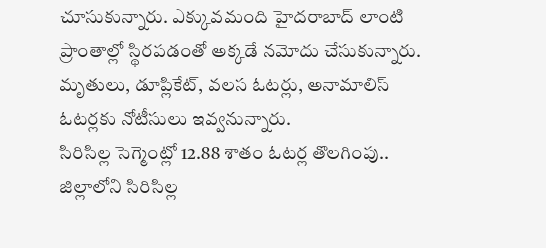చూసుకున్నారు. ఎక్కువమంది హైదరాబాద్ లాంటి ప్రాంతాల్లో స్థిరపడంతో అక్కడే నమోదు చేసుకున్నారు. మృతులు, డూప్లికేట్, వలస ఓటర్లు, అనామాలిస్ ఓటర్లకు నోటీసులు ఇవ్వనున్నారు.
సిరిసిల్ల సెగ్మెంట్లో 12.88 శాతం ఓటర్ల తొలగింపు..
జిల్లాలోని సిరిసిల్ల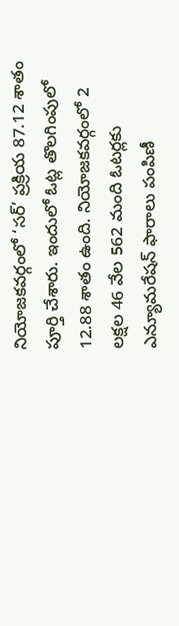నియోజకవర్గంలో ‘సర్’ ప్రక్రియ 87.12 శాతం పూర్తి చేశారు. ఇందులో ఓట్ల తొలగింపులో 12.88 శాతం ఉంది. నియోజకవర్గంలో 2 లక్షల 46 వేల 562 మంది ఓటర్లకు ఎన్యూమరేషన్ ఫారాలు పంపిణీ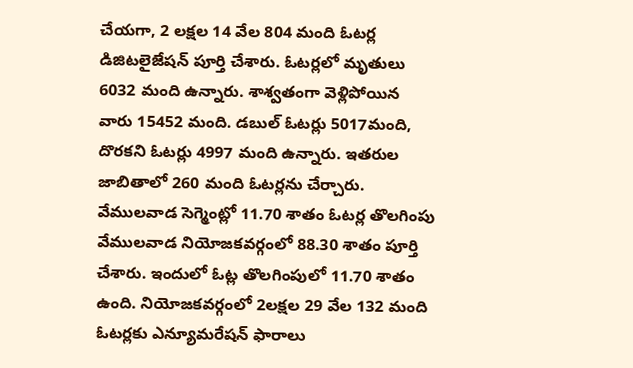చేయగా, 2 లక్షల 14 వేల 804 మంది ఓటర్ల డిజిటలైజేషన్ పూర్తి చేశారు. ఓటర్లలో మృతులు 6032 మంది ఉన్నారు. శాశ్వతంగా వెళ్లిపోయిన వారు 15452 మంది. డబుల్ ఓటర్లు 5017మంది, దొరకని ఓటర్లు 4997 మంది ఉన్నారు. ఇతరుల జాబితాలో 260 మంది ఓటర్లను చేర్చారు.
వేములవాడ సెగ్మెంట్లో 11.70 శాతం ఓటర్ల తొలగింపు
వేములవాడ నియోజకవర్గంలో 88.30 శాతం పూర్తి చేశారు. ఇందులో ఓట్ల తొలగింపులో 11.70 శాతం ఉంది. నియోజకవర్గంలో 2లక్షల 29 వేల 132 మంది ఓటర్లకు ఎన్యూమరేషన్ ఫారాలు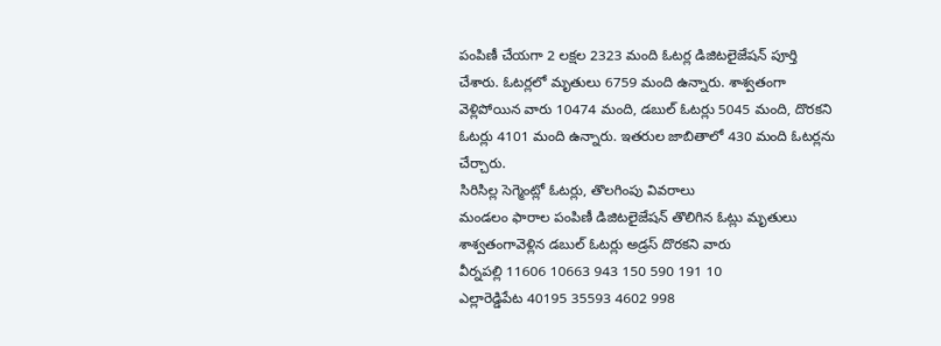పంపిణీ చేయగా 2 లక్షల 2323 మంది ఓటర్ల డిజిటలైజేషన్ పూర్తి చేశారు. ఓటర్లలో మృతులు 6759 మంది ఉన్నారు. శాశ్వతంగా వెళ్లిపోయిన వారు 10474 మంది, డబుల్ ఓటర్లు 5045 మంది, దొరకని ఓటర్లు 4101 మంది ఉన్నారు. ఇతరుల జాబితాలో 430 మంది ఓటర్లను చేర్చారు.
సిరిసిల్ల సెగ్మెంట్లో ఓటర్లు, తొలగింపు వివరాలు
మండలం ఫారాల పంపిణీ డిజిటలైజేషన్ తొలిగిన ఓట్లు మృతులు శాశ్వతంగావెళ్లిన డబుల్ ఓటర్లు అడ్రస్ దొరకని వారు
వీర్నపల్లి 11606 10663 943 150 590 191 10
ఎల్లారెడ్డిపేట 40195 35593 4602 998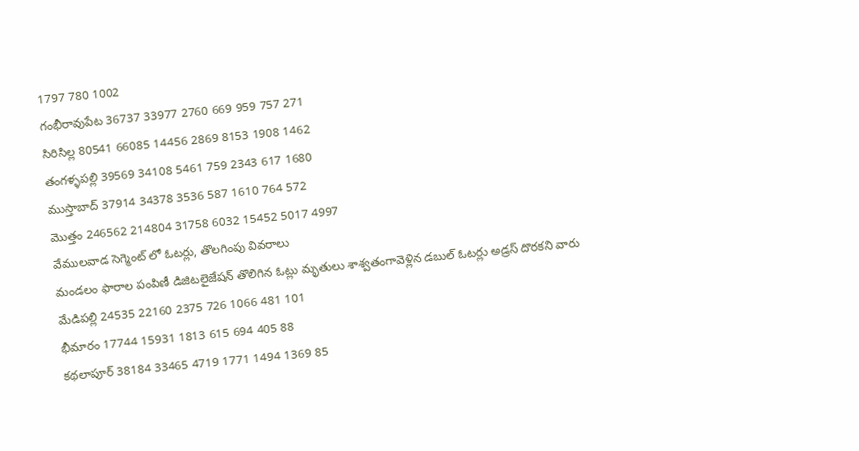1797 780 1002
గంభీరావుపేట 36737 33977 2760 669 959 757 271
సిరిసిల్ల 80541 66085 14456 2869 8153 1908 1462
తంగళ్ళపల్లి 39569 34108 5461 759 2343 617 1680
ముస్తాబాద్ 37914 34378 3536 587 1610 764 572
మొత్తం 246562 214804 31758 6032 15452 5017 4997
వేములవాడ సెగ్మెంట్ లో ఓటర్లు, తొలగింపు వివరాలు
మండలం ఫారాల పంపిణీ డిజిటలైజేషన్ తొలిగిన ఓట్లు మృతులు శాశ్వతంగావెళ్లిన డబుల్ ఓటర్లు అడ్రస్ దొరకని వారు
మేడిపల్లి 24535 22160 2375 726 1066 481 101
భీమారం 17744 15931 1813 615 694 405 88
కథలాపూర్ 38184 33465 4719 1771 1494 1369 85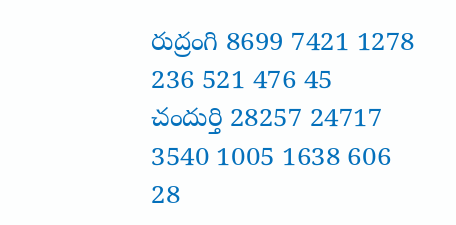రుద్రంగి 8699 7421 1278 236 521 476 45
చందుర్తి 28257 24717 3540 1005 1638 606 28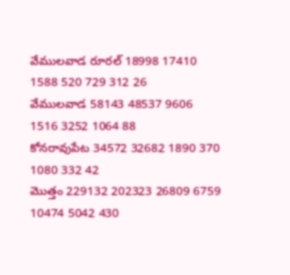వేములవాడ రూరల్ 18998 17410 1588 520 729 312 26
వేములవాడ 58143 48537 9606 1516 3252 1064 88
కోనరావుపేట 34572 32682 1890 370 1080 332 42
మొత్తం 229132 202323 26809 6759 10474 5042 430